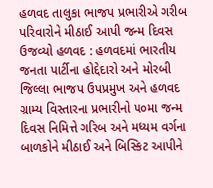હળવદ તાલુકા ભાજપ પ્રભારીએ ગરીબ પરિવારોને મીઠાઈ આપી જન્મ દિવસ ઉજવ્યો હળવદ : હળવદમાં ભારતીય જનતા પાર્ટીના હોદ્દેદારો અને મોરબી જિલ્લા ભાજપ ઉપપ્રમુખ અને હળવદ ગ્રામ્ય વિસ્તારના પ્રભારીનો ૫૦મા જન્મ દિવસ નિમિત્તે ગરિબ અને મધ્યમ વર્ગના બાળકોને મીઠાઈ અને બિસ્કિટ આપીને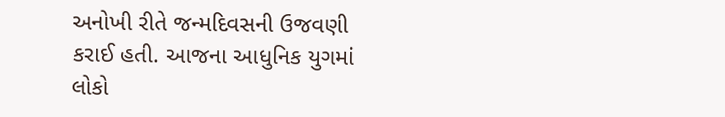અનોખી રીતે જન્મદિવસની ઉજવણી કરાઈ હતી. આજના આધુનિક યુગમાં લોકો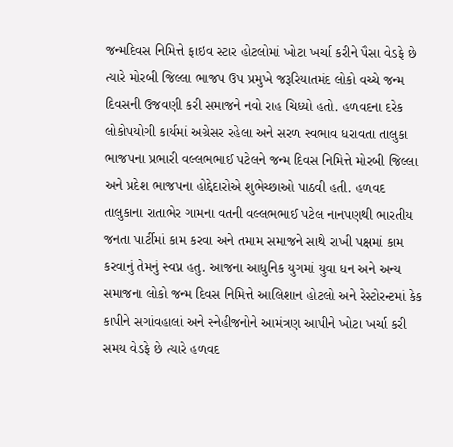જન્મદિવસ નિમિત્તે ફાઇવ સ્ટાર હોટલોમાં ખોટા ખર્ચા કરીને પૈસા વેડફે છે ત્યારે મોરબી જિલ્લા ભાજપ ઉપ પ્રમુખે જરૂરિયાતમંદ લોકો વચ્ચે જન્મ દિવસની ઉજવણી કરી સમાજને નવો રાહ ચિધ્યો હતો. હળવદના દરેક લોકોપયોગી કાર્યમાં અગ્રેસર રહેલા અને સરળ સ્વભાવ ધરાવતા તાલુકા ભાજપના પ્રભારી વલ્લભભાઈ પટેલને જન્મ દિવસ નિમિત્તે મોરબી જિલ્લા અને પ્રદેશ ભાજપના હોદ્દેદારોએ શુભેચ્છાઓ પાઠવી હતી. હળવદ તાલુકાના રાતાભેર ગામના વતની વલ્લભભાઈ પટેલ નાનપણથી ભારતીય જનતા પાર્ટીમાં કામ કરવા અને તમામ સમાજને સાથે રાખી પક્ષમાં કામ કરવાનું તેમનું સ્વપ્ન હતુ. આજના આધુનિક યુગમાં યુવા ધન અને અન્ય સમાજના લોકો જન્મ દિવસ નિમિત્તે આલિશાન હોટલો અને રેસ્ટોરન્ટમાં કેક કાપીને સગાંવહાલાં અને સ્નેહીજનોને આમંત્રણ આપીને ખોટા ખર્ચા કરી સમય વેડફે છે ત્યારે હળવદ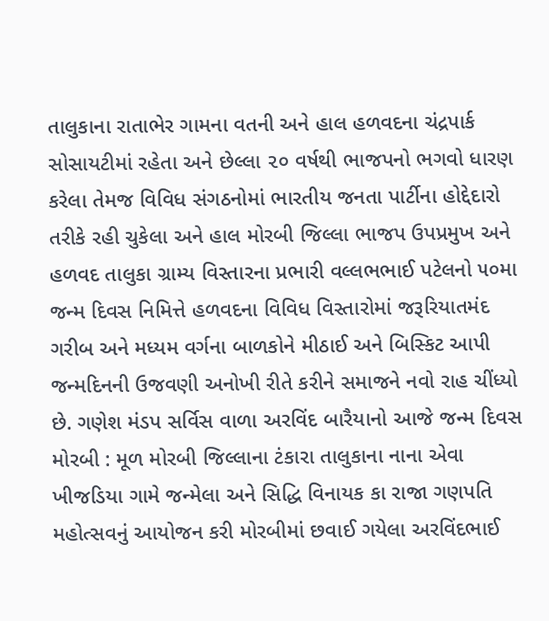તાલુકાના રાતાભેર ગામના વતની અને હાલ હળવદના ચંદ્રપાર્ક સોસાયટીમાં રહેતા અને છેલ્લા ૨૦ વર્ષથી ભાજપનો ભગવો ધારણ કરેલા તેમજ વિવિધ સંગઠનોમાં ભારતીય જનતા પાર્ટીના હોદ્દેદારો તરીકે રહી ચુકેલા અને હાલ મોરબી જિલ્લા ભાજપ ઉપપ્રમુખ અને હળવદ તાલુકા ગ્રામ્ય વિસ્તારના પ્રભારી વલ્લભભાઈ પટેલનો ૫૦મા જન્મ દિવસ નિમિત્તે હળવદના વિવિધ વિસ્તારોમાં જરૂરિયાતમંદ ગરીબ અને મધ્યમ વર્ગના બાળકોને મીઠાઈ અને બિસ્કિટ આપી જન્મદિનની ઉજવણી અનોખી રીતે કરીને સમાજને નવો રાહ ચીંધ્યો છે. ગણેશ મંડપ સર્વિસ વાળા અરવિંદ બારૈયાનો આજે જન્મ દિવસ મોરબી : મૂળ મોરબી જિલ્લાના ટંકારા તાલુકાના નાના એવા ખીજડિયા ગામે જન્મેલા અને સિદ્ધિ વિનાયક કા રાજા ગણપતિ મહોત્સવનું આયોજન કરી મોરબીમાં છવાઈ ગયેલા અરવિંદભાઈ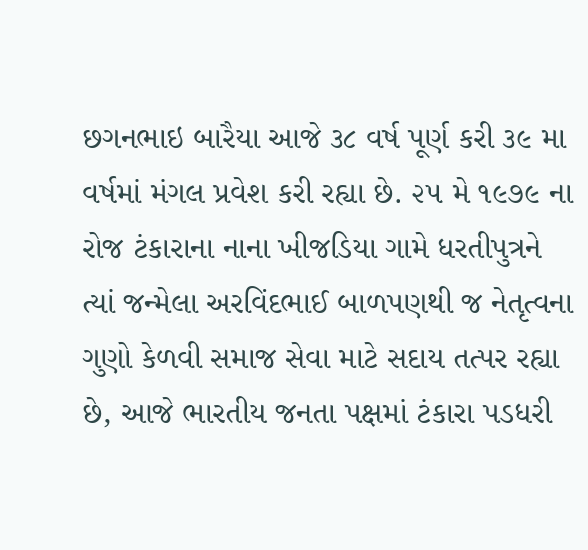છગનભાઇ બારૈયા આજે ૩૮ વર્ષ પૂર્ણ કરી ૩૯ મા વર્ષમાં મંગલ પ્રવેશ કરી રહ્યા છે. ૨૫ મે ૧૯૭૯ ના રોજ ટંકારાના નાના ખીજડિયા ગામે ધરતીપુત્રને ત્યાં જન્મેલા અરવિંદભાઈ બાળપણથી જ નેતૃત્વના ગુણો કેળવી સમાજ સેવા માટે સદાય તત્પર રહ્યા છે, આજે ભારતીય જનતા પક્ષમાં ટંકારા પડધરી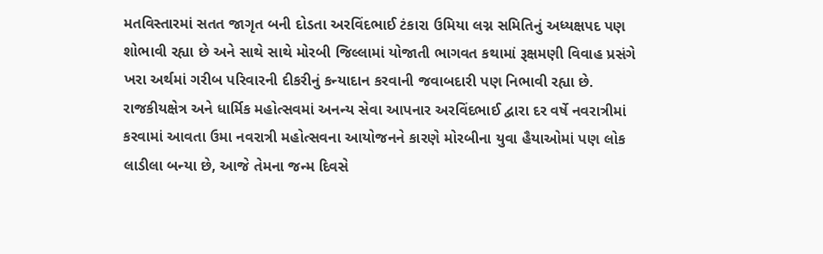મતવિસ્તારમાં સતત જાગૃત બની દોડતા અરવિંદભાઈ ટંકારા ઉમિયા લગ્ન સમિતિનું અધ્યક્ષપદ પણ શોભાવી રહ્યા છે અને સાથે સાથે મોરબી જિલ્લામાં યોજાતી ભાગવત કથામાં રૂક્ષમણી વિવાહ પ્રસંગે ખરા અર્થમાં ગરીબ પરિવારની દીકરીનું કન્યાદાન કરવાની જવાબદારી પણ નિભાવી રહ્યા છે. રાજકીયક્ષેત્ર અને ધાર્મિક મહોત્સવમાં અનન્ય સેવા આપનાર અરવિંદભાઈ દ્વારા દર વર્ષે નવરાત્રીમાં કરવામાં આવતા ઉમા નવરાત્રી મહોત્સવના આયોજનને કારણે મોરબીના યુવા હૈયાઓમાં પણ લોક લાડીલા બન્યા છે, આજે તેમના જન્મ દિવસે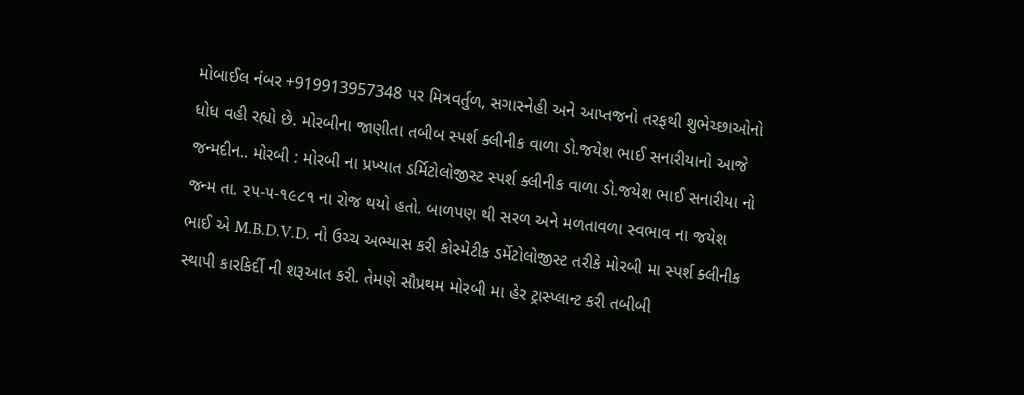મોબાઈલ નંબર +919913957348 પર મિત્રવર્તુળ, સગાસ્નેહી અને આપ્તજનો તરફથી શુભેચ્છાઓનો ધોધ વહી રહ્યો છે. મોરબીના જાણીતા તબીબ સ્પર્શ ક્લીનીક વાળા ડો.જયેશ ભાઈ સનારીયાનો આજે જન્મદીન.. મોરબી : મોરબી ના પ્રખ્યાત ડર્મિટોલોજીસ્ટ સ્પર્શ ક્લીનીક વાળા ડો.જયેશ ભાઈ સનારીયા નો જન્મ તા. ૨૫-૫-૧૯૮૧ ના રોજ થયો હતો. બાળપણ થી સરળ અને મળતાવળા સ્વભાવ ના જયેશ ભાઈ એ M.B.D.V.D. નો ઉચ્ચ અભ્યાસ કરી કોસ્મેટીક ડર્મેટોલોજીસ્ટ તરીકે મોરબી મા સ્પર્શ ક્લીનીક સ્થાપી કારકિર્દી ની શરૂઆત કરી. તેમણે સૌપ્રથમ મોરબી મા હેર ટ્રાસ્પ્લાન્ટ કરી તબીબી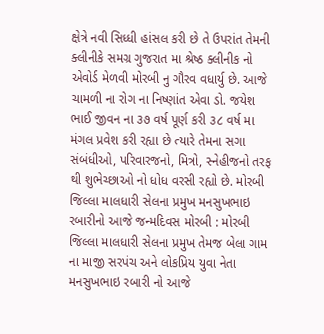ક્ષેત્રે નવી સિધ્ધી હાંસલ કરી છે તે ઉપરાંત તેમની ક્લીનીકે સમગ્ર ગુજરાત મા શ્રેષ્ઠ ક્લીનીક નો એવોર્ડ મેળવી મોરબી નુ ગૌરવ વધાર્યુ છે. આજે ચામળી ના રોગ ના નિષ્ણાંત એવા ડો. જયેશ ભાઈ જીવન ના ૩૭ વર્ષ પૂર્ણ કરી ૩૮ વર્ષ મા મંગલ પ્રવેશ કરી રહ્યા છે ત્યારે તેમના સગા સંબંધીઓ, પરિવારજનો, મિત્રો, સ્નેહીજનો તરફ થી શુભેચ્છાઓ નો ધોધ વરસી રહ્યો છે. મોરબી જિલ્લા માલધારી સેલના પ્રમુખ મનસુખભાઇ રબારીનો આજે જન્મદિવસ મોરબી : મોરબી જિલ્લા માલધારી સેલના પ્રમુખ તેમજ બેલા ગામ ના માજી સરપંચ અને લોકપ્રિય યુવા નેતા મનસુખભાઇ રબારી નો આજે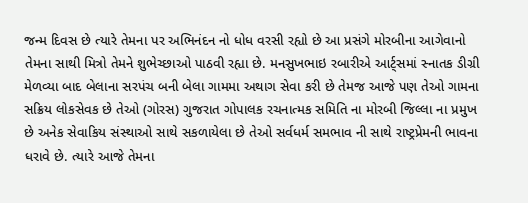જન્મ દિવસ છે ત્યારે તેમના પર અભિનંદન નો ધોધ વરસી રહ્યો છે આ પ્રસંગે મોરબીના આગેવાનો તેમના સાથી મિત્રો તેમને શુભેચ્છાઓ પાઠવી રહ્યા છે. મનસુખભાઇ રબારીએ આર્ટ્સમાં સ્નાતક ડીગ્રી મેળવ્યા બાદ બેલાના સરપંચ બની બેલા ગામમા અથાગ સેવા કરી છે તેમજ આજે પણ તેઓ ગામના સક્રિય લોકસેવક છે તેઓ (ગોરસ) ગુજરાત ગોપાલક રચનાત્મક સમિતિ ના મોરબી જિલ્લા ના પ્રમુખ છે અનેક સેવાકિય સંસ્થાઓ સાથે સકળાયેલા છે તેઓ સર્વધર્મ સમભાવ ની સાથે રાષ્ટ્રપ્રેમની ભાવના ધરાવે છે. ત્યારે આજે તેમના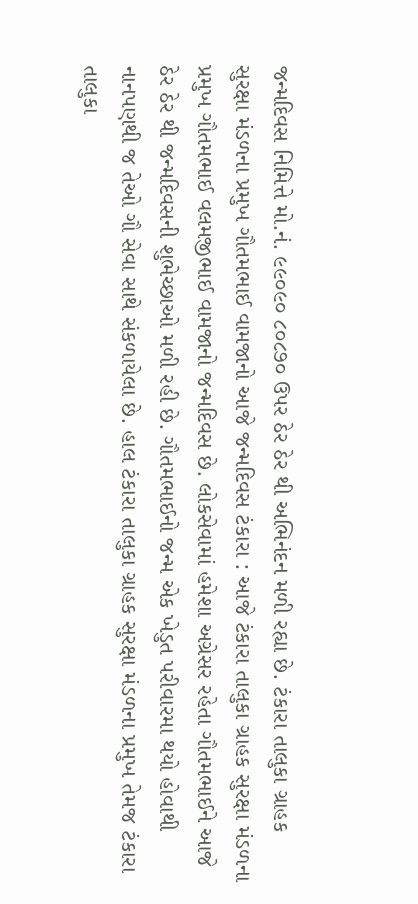જન્મદિવસ નિમિત્તે મો.નં. ૯૯૦૯૦ ૮૦૮૭૦ ઉપર ઠેર ઠેર થી અભિનંદન મળી રહ્યા છે. ટંકારા તાલુકા ગ્રાહક સુરક્ષા મંડળના પ્રમુખ ગૌતમભાઈ વામજાનો આજે જન્મદિવસ ટંકારા : આજે ટંકારા તાલુકા ગ્રાહક સુરક્ષા મંડળના પ્રમુખ ગૌતમભાઈ વલમજીભાઈ વામજાનો જન્મદિવસ છે. લોકસેવામાં હમેશા અગ્રેસર રહેતા ગૌતમભાઈને આજે ઠેર ઠેર થી જન્મદિવસની શુભેચ્છાઓ મળી રહી છે. ગૌતમભાઈનો જન્મ એક ખેડુત પરીવારમા થયો હોવાથી નાનપણથી જ તેઓ ગૌ સેવા સાથે સંકળાયેલા છે. હાલ ટંકારા તાલુકા ગ્રાહક સુરક્ષા મંડળના પ્રમુખ તેમજ ટંકારા તાલુકા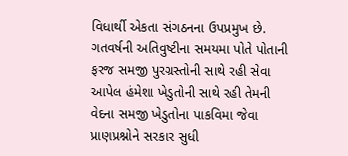વિધાર્થી એકતા સંગઠનના ઉપપ્રમુખ છે. ગતવર્ષની અતિવુષ્ટીના સમયમા પોતે પોતાની ફરજ સમજી પુરગ્રસ્તોની સાથે રહી સેવા આપેલ હંમેશા ખેડુતોની સાથે રહી તેમની વેદના સમજી ખેડુતોના પાકવિમા જેવા પ્રાણપ્રશ્નોને સરકાર સુધી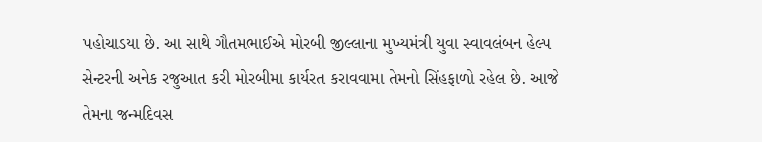પહોચાડયા છે. આ સાથે ગૌતમભાઈએ મોરબી જીલ્લાના મુખ્યમંત્રી યુવા સ્વાવલંબન હેલ્પ સેન્ટરની અનેક રજુઆત કરી મોરબીમા કાર્યરત કરાવવામા તેમનો સિંહફાળો રહેલ છે. આજે તેમના જન્મદિવસ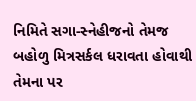નિમિતે સગા-સ્નેહીજનો તેમજ બહોળુ મિત્રસર્કલ ધરાવતા હોવાથી તેમના પર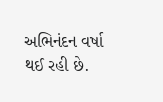અભિનંદન વર્ષા થઈ રહી છે.